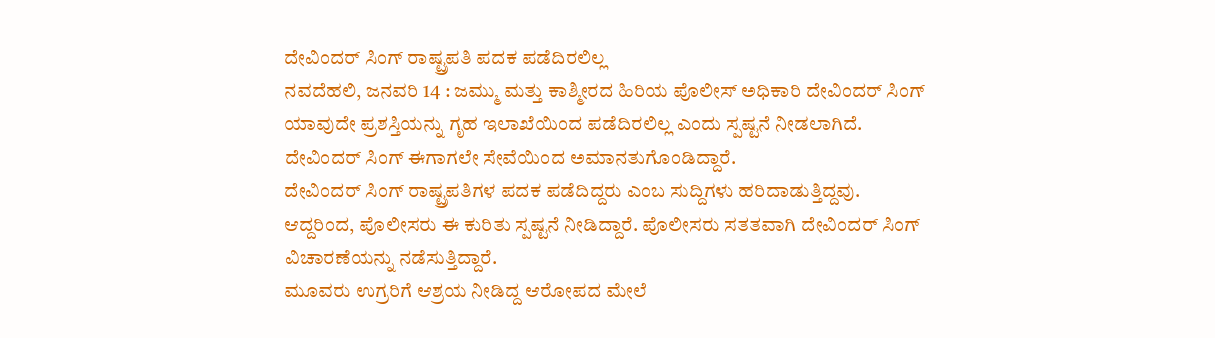ದೇವಿಂದರ್ ಸಿಂಗ್ ರಾಷ್ಟ್ರಪತಿ ಪದಕ ಪಡೆದಿರಲಿಲ್ಲ
ನವದೆಹಲಿ, ಜನವರಿ 14 : ಜಮ್ಮು ಮತ್ತು ಕಾಶ್ಮೀರದ ಹಿರಿಯ ಪೊಲೀಸ್ ಅಧಿಕಾರಿ ದೇವಿಂದರ್ ಸಿಂಗ್ ಯಾವುದೇ ಪ್ರಶಸ್ತಿಯನ್ನು ಗೃಹ ಇಲಾಖೆಯಿಂದ ಪಡೆದಿರಲಿಲ್ಲ ಎಂದು ಸ್ಪಷ್ಟನೆ ನೀಡಲಾಗಿದೆ. ದೇವಿಂದರ್ ಸಿಂಗ್ ಈಗಾಗಲೇ ಸೇವೆಯಿಂದ ಅಮಾನತುಗೊಂಡಿದ್ದಾರೆ.
ದೇವಿಂದರ್ ಸಿಂಗ್ ರಾಷ್ಟ್ರಪತಿಗಳ ಪದಕ ಪಡೆದಿದ್ದರು ಎಂಬ ಸುದ್ದಿಗಳು ಹರಿದಾಡುತ್ತಿದ್ದವು. ಆದ್ದರಿಂದ, ಪೊಲೀಸರು ಈ ಕುರಿತು ಸ್ಪಷ್ಟನೆ ನೀಡಿದ್ದಾರೆ. ಪೊಲೀಸರು ಸತತವಾಗಿ ದೇವಿಂದರ್ ಸಿಂಗ್ ವಿಚಾರಣೆಯನ್ನು ನಡೆಸುತ್ತಿದ್ದಾರೆ.
ಮೂವರು ಉಗ್ರರಿಗೆ ಆಶ್ರಯ ನೀಡಿದ್ದ ಆರೋಪದ ಮೇಲೆ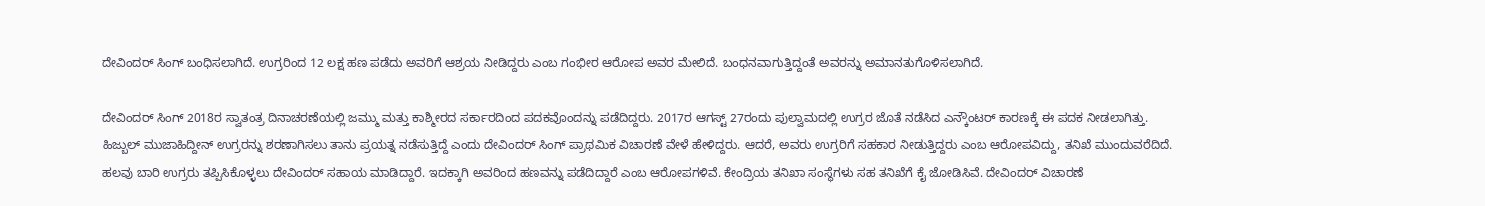ದೇವಿಂದರ್ ಸಿಂಗ್ ಬಂಧಿಸಲಾಗಿದೆ. ಉಗ್ರರಿಂದ 12 ಲಕ್ಷ ಹಣ ಪಡೆದು ಅವರಿಗೆ ಆಶ್ರಯ ನೀಡಿದ್ದರು ಎಂಬ ಗಂಭೀರ ಆರೋಪ ಅವರ ಮೇಲಿದೆ. ಬಂಧನವಾಗುತ್ತಿದ್ದಂತೆ ಅವರನ್ನು ಅಮಾನತುಗೊಳಿಸಲಾಗಿದೆ.

ದೇವಿಂದರ್ ಸಿಂಗ್ 2018ರ ಸ್ವಾತಂತ್ರ ದಿನಾಚರಣೆಯಲ್ಲಿ ಜಮ್ಮು ಮತ್ತು ಕಾಶ್ಮೀರದ ಸರ್ಕಾರದಿಂದ ಪದಕವೊಂದನ್ನು ಪಡೆದಿದ್ದರು. 2017ರ ಆಗಸ್ಟ್ 27ರಂದು ಪುಲ್ವಾಮದಲ್ಲಿ ಉಗ್ರರ ಜೊತೆ ನಡೆಸಿದ ಎನ್ಕೌಂಟರ್ ಕಾರಣಕ್ಕೆ ಈ ಪದಕ ನೀಡಲಾಗಿತ್ತು.
ಹಿಜ್ಬುಲ್ ಮುಜಾಹಿದ್ದೀನ್ ಉಗ್ರರನ್ನು ಶರಣಾಗಿಸಲು ತಾನು ಪ್ರಯತ್ನ ನಡೆಸುತ್ತಿದ್ದೆ ಎಂದು ದೇವಿಂದರ್ ಸಿಂಗ್ ಪ್ರಾಥಮಿಕ ವಿಚಾರಣೆ ವೇಳೆ ಹೇಳಿದ್ದರು. ಆದರೆ, ಅವರು ಉಗ್ರರಿಗೆ ಸಹಕಾರ ನೀಡುತ್ತಿದ್ದರು ಎಂಬ ಆರೋಪವಿದ್ದು, ತನಿಖೆ ಮುಂದುವರೆದಿದೆ.
ಹಲವು ಬಾರಿ ಉಗ್ರರು ತಪ್ಪಿಸಿಕೊಳ್ಳಲು ದೇವಿಂದರ್ ಸಹಾಯ ಮಾಡಿದ್ದಾರೆ. ಇದಕ್ಕಾಗಿ ಅವರಿಂದ ಹಣವನ್ನು ಪಡೆದಿದ್ದಾರೆ ಎಂಬ ಆರೋಪಗಳಿವೆ. ಕೇಂದ್ರಿಯ ತನಿಖಾ ಸಂಸ್ಥೆಗಳು ಸಹ ತನಿಖೆಗೆ ಕೈ ಜೋಡಿಸಿವೆ. ದೇವಿಂದರ್ ವಿಚಾರಣೆ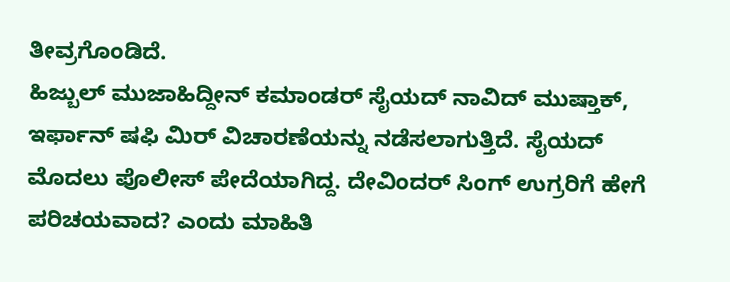ತೀವ್ರಗೊಂಡಿದೆ.
ಹಿಜ್ಬುಲ್ ಮುಜಾಹಿದ್ದೀನ್ ಕಮಾಂಡರ್ ಸೈಯದ್ ನಾವಿದ್ ಮುಷ್ತಾಕ್, ಇರ್ಫಾನ್ ಷಫಿ ಮಿರ್ ವಿಚಾರಣೆಯನ್ನು ನಡೆಸಲಾಗುತ್ತಿದೆ. ಸೈಯದ್ ಮೊದಲು ಪೊಲೀಸ್ ಪೇದೆಯಾಗಿದ್ದ. ದೇವಿಂದರ್ ಸಿಂಗ್ ಉಗ್ರರಿಗೆ ಹೇಗೆ ಪರಿಚಯವಾದ? ಎಂದು ಮಾಹಿತಿ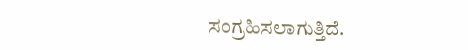ಸಂಗ್ರಹಿಸಲಾಗುತ್ತಿದೆ.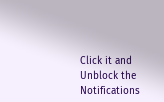Click it and Unblock the Notifications